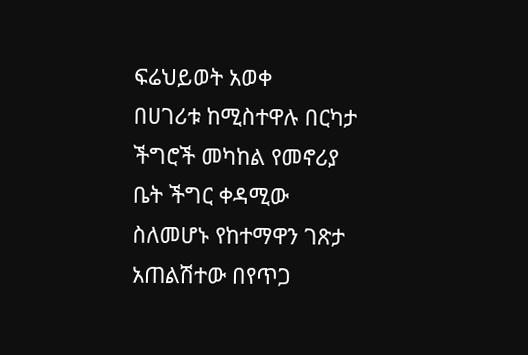ፍሬህይወት አወቀ
በሀገሪቱ ከሚስተዋሉ በርካታ ችግሮች መካከል የመኖሪያ ቤት ችግር ቀዳሚው ስለመሆኑ የከተማዋን ገጽታ አጠልሽተው በየጥጋ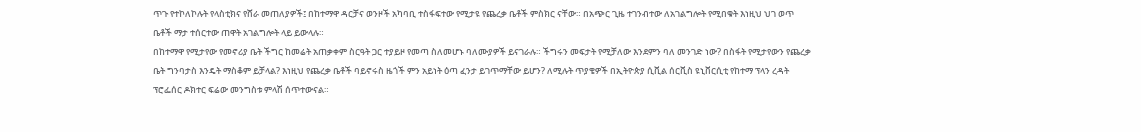ጥጉ የተኮለኮሉት የላስቲክና የሸራ መጠለያዎች፤ በከተማዋ ዳርቻና ወንዞች አካባቢ ተስፋፍተው የሚታዩ የጨረቃ ቤቶች ምስክር ናቸው። በአጭር ጊዜ ተገንብተው ለአገልግሎት የሚበቁት እነዚህ ህገ ወጥ ቤቶች ማታ ተሰርተው ጠዋት አገልግሎት ላይ ይውላሉ።
በከተማዋ የሚታየው የመኖሪያ ቤት ችግር ከመሬት አጠቃቀም ስርዓት ጋር ተያይዞ የመጣ ስለመሆኑ ባለሙያዎች ይናገራሉ። ችግሩን መፍታት የሚቻለው እንደምን ባለ መንገድ ነው? በስፋት የሚታየውን የጨረቃ ቤት ግንባታስ እንዴት ማስቆም ይቻላል? እነዚህ የጨረቃ ቤቶች ባይኖሩስ ዜጎች ምን አይነት ዕጣ ፈንታ ይገጥማቸው ይሆን? ለሚሉት ጥያቄዎች በኢትዮጵያ ሲቪል ሰርቪስ ዩኒቨርሲቲ የከተማ ፕላን ረዳት ፕሮፌሰር ዶክተር ፍሬው መንግስቱ ምላሽ ሰጥተውናል።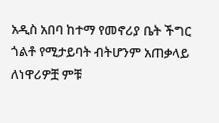አዲስ አበባ ከተማ የመኖሪያ ቤት ችግር ጎልቶ የሚታይባት ብትሆንም አጠቃላይ ለነዋሪዎቿ ምቹ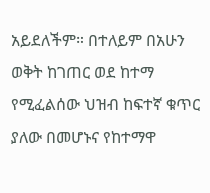አይደለችም። በተለይም በአሁን ወቅት ከገጠር ወደ ከተማ የሚፈልሰው ህዝብ ከፍተኛ ቁጥር ያለው በመሆኑና የከተማዋ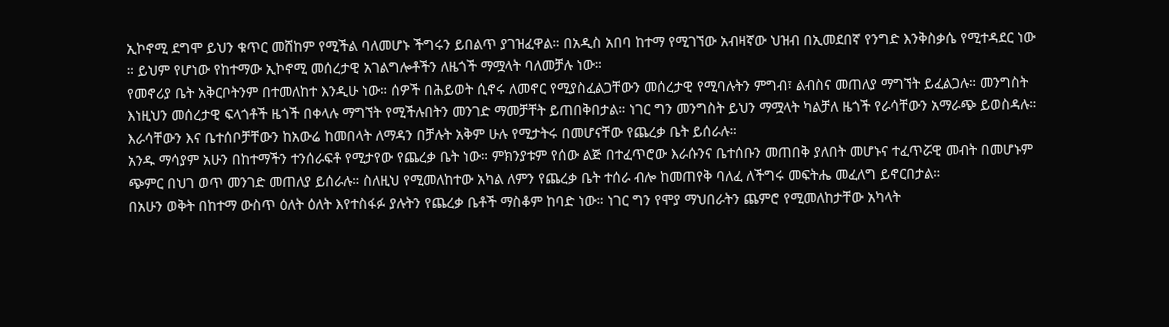ኢኮኖሚ ደግሞ ይህን ቁጥር መሸከም የሚችል ባለመሆኑ ችግሩን ይበልጥ ያገዝፈዋል። በአዲስ አበባ ከተማ የሚገኘው አብዛኛው ህዝብ በኢመደበኛ የንግድ እንቅስቃሴ የሚተዳደር ነው ። ይህም የሆነው የከተማው ኢኮኖሚ መሰረታዊ አገልግሎቶችን ለዜጎች ማሟላት ባለመቻሉ ነው።
የመኖሪያ ቤት አቅርቦትንም በተመለከተ እንዲሁ ነው። ሰዎች በሕይወት ሲኖሩ ለመኖር የሚያስፈልጋቸውን መሰረታዊ የሚባሉትን ምግብ፣ ልብስና መጠለያ ማግኘት ይፈልጋሉ። መንግስት እነዚህን መሰረታዊ ፍላጎቶች ዜጎች በቀላሉ ማግኘት የሚችሉበትን መንገድ ማመቻቸት ይጠበቅበታል። ነገር ግን መንግስት ይህን ማሟላት ካልቻለ ዜጎች የራሳቸውን አማራጭ ይወስዳሉ። እራሳቸውን እና ቤተሰቦቻቸውን ከአውሬ ከመበላት ለማዳን በቻሉት አቅም ሁሉ የሚታትሩ በመሆናቸው የጨረቃ ቤት ይሰራሉ።
አንዱ ማሳያም አሁን በከተማችን ተንሰራፍቶ የሚታየው የጨረቃ ቤት ነው። ምክንያቱም የሰው ልጅ በተፈጥሮው እራሱንና ቤተሰቡን መጠበቅ ያለበት መሆኑና ተፈጥሯዊ መብት በመሆኑም ጭምር በህገ ወጥ መንገድ መጠለያ ይሰራሉ። ስለዚህ የሚመለከተው አካል ለምን የጨረቃ ቤት ተሰራ ብሎ ከመጠየቅ ባለፈ ለችግሩ መፍትሔ መፈለግ ይኖርበታል።
በአሁን ወቅት በከተማ ውስጥ ዕለት ዕለት እየተስፋፉ ያሉትን የጨረቃ ቤቶች ማስቆም ከባድ ነው። ነገር ግን የሞያ ማህበራትን ጨምሮ የሚመለከታቸው አካላት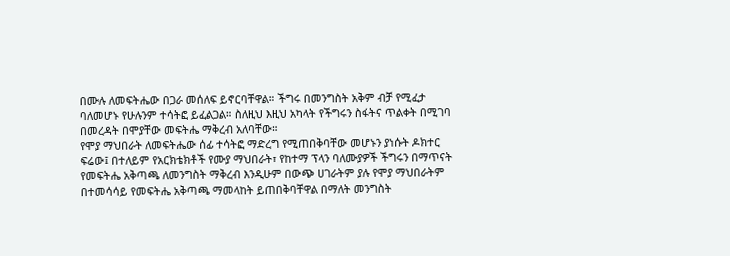በሙሉ ለመፍትሔው በጋራ መሰለፍ ይኖርባቸዋል። ችግሩ በመንግስት አቅም ብቻ የሚፈታ ባለመሆኑ የሁሉንም ተሳትፎ ይፈልጋል። ስለዚህ እዚህ አካላት የችግሩን ስፋትና ጥልቀት በሚገባ በመረዳት በሞያቸው መፍትሔ ማቅረብ አለባቸው።
የሞያ ማህበራት ለመፍትሔው ሰፊ ተሳትፎ ማድረግ የሚጠበቅባቸው መሆኑን ያነሱት ዶክተር ፍሬው፤ በተለይም የአርክቴክቶች የሙያ ማህበራት፣ የከተማ ፕላን ባለሙያዎች ችግሩን በማጥናት የመፍትሔ አቅጣጫ ለመንግስት ማቅረብ እንዲሁም በውጭ ሀገራትም ያሉ የሞያ ማህበራትም በተመሳሳይ የመፍትሔ አቅጣጫ ማመላከት ይጠበቅባቸዋል በማለት መንግስት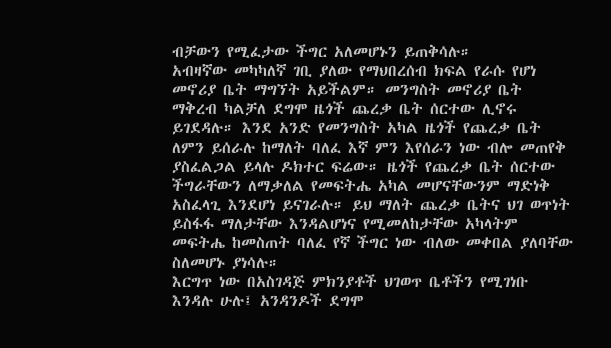ብቻውን የሚፈታው ችግር አለመሆኑን ይጠቅሳሉ።
አብዛኛው መካካለኛ ገቢ ያለው የማህበረሰብ ክፍል የራሱ የሆነ መኖሪያ ቤት ማግኘት አይችልም። መንግስት መኖሪያ ቤት ማቅረብ ካልቻለ ደግሞ ዜጎች ጨረቃ ቤት ሰርተው ሊኖሩ ይገደዳሉ። እንደ አንድ የመንግስት አካል ዜጎች የጨረቃ ቤት ለምን ይሰራሉ ከማለት ባለፈ እኛ ምን እየሰራን ነው ብሎ መጠየቅ ያስፈልጋል ይላሉ ዶክተር ፍሬው። ዜጎች የጨረቃ ቤት ሰርተው ችግራቸውን ለማቃለል የመፍትሔ አካል መሆናቸውንም ማድነቅ አስፈላጊ እንደሆነ ይናገራሉ። ይህ ማለት ጨረቃ ቤትና ህገ ወጥነት ይስፋፋ ማለታቸው እንዳልሆነና የሚመለከታቸው አካላትም መፍትሔ ከመስጠት ባለፈ የኛ ችግር ነው ብለው መቀበል ያለባቸው ስለመሆኑ ያነሳሉ።
እርግጥ ነው በአስገዳጅ ምክንያቶች ህገወጥ ቤቶችን የሚገነቡ እንዳሉ ሁሉ፤ አንዳንዶች ደግሞ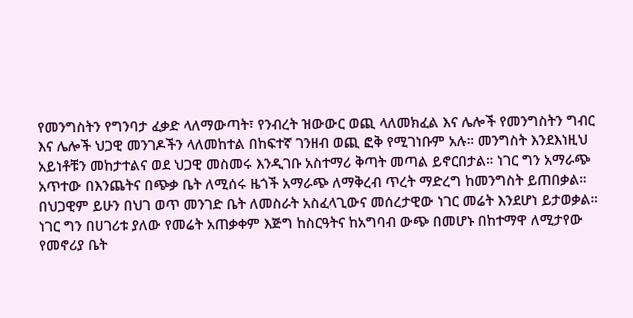የመንግስትን የግንባታ ፈቃድ ላለማውጣት፣ የንብረት ዝውውር ወጪ ላለመክፈል እና ሌሎች የመንግስትን ግብር እና ሌሎች ህጋዊ መንገዶችን ላለመከተል በከፍተኛ ገንዘብ ወጪ ፎቅ የሚገነቡም አሉ። መንግስት እንደእነዚህ አይነቶቹን መከታተልና ወደ ህጋዊ መስመሩ እንዲገቡ አስተማሪ ቅጣት መጣል ይኖርበታል። ነገር ግን አማራጭ አጥተው በእንጨትና በጭቃ ቤት ለሚሰሩ ዜጎች አማራጭ ለማቅረብ ጥረት ማድረግ ከመንግስት ይጠበቃል።
በህጋዊም ይሁን በህገ ወጥ መንገድ ቤት ለመስራት አስፈላጊውና መሰረታዊው ነገር መሬት እንደሆነ ይታወቃል። ነገር ግን በሀገሪቱ ያለው የመሬት አጠቃቀም እጅግ ከስርዓትና ከአግባብ ውጭ በመሆኑ በከተማዋ ለሚታየው የመኖሪያ ቤት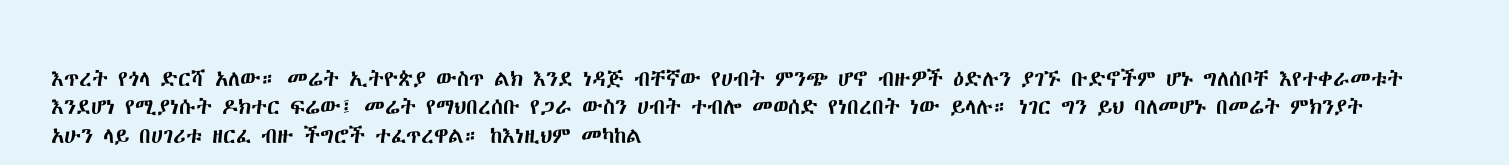እጥረት የጎላ ድርሻ አለው። መሬት ኢትዮጵያ ውስጥ ልክ እንደ ነዳጅ ብቸኛው የሀብት ምንጭ ሆኖ ብዙዎች ዕድሉን ያገኙ ቡድኖችም ሆኑ ግለሰቦቸ እየተቀራመቱት እንደሆነ የሚያነሱት ዶክተር ፍሬው፤ መሬት የማህበረሰቡ የጋራ ውስን ሀብት ተብሎ መወሰድ የነበረበት ነው ይላሉ። ነገር ግን ይህ ባለመሆኑ በመሬት ምክንያት አሁን ላይ በሀገሪቱ ዘርፈ ብዙ ችግሮች ተፈጥረዋል። ከእነዚህም መካከል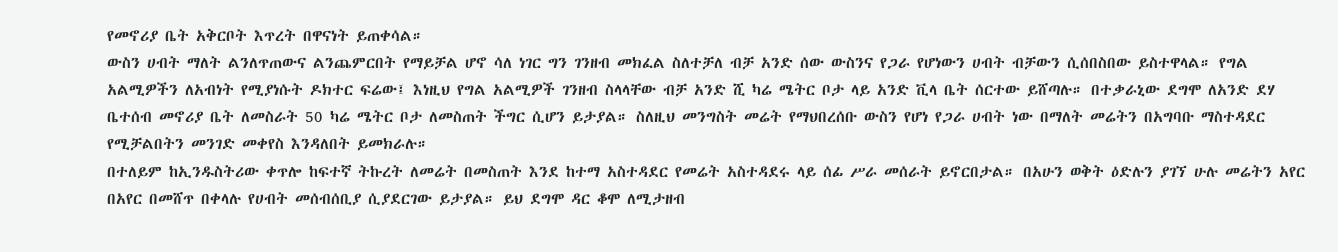የመኖሪያ ቤት አቅርቦት እጥረት በዋናነት ይጠቀሳል።
ውስን ሀብት ማለት ልንለጥጠውና ልንጨምርበት የማይቻል ሆኖ ሳለ ነገር ግን ገንዘብ መክፈል ስለተቻለ ብቻ አንድ ሰው ውስንና የጋራ የሆነውን ሀብት ብቻውን ሲሰበስበው ይስተዋላል። የግል አልሚዎችን ለአብነት የሚያነሱት ዶክተር ፍሬው፤ እነዚህ የግል አልሚዎች ገንዘብ ስላላቸው ብቻ አንድ ሺ ካሬ ሜትር ቦታ ላይ አንድ ቪላ ቤት ሰርተው ይሸጣሉ። በተቃራኒው ደግሞ ለአንድ ደሃ ቤተሰብ መኖሪያ ቤት ለመስራት 50 ካሬ ሜትር ቦታ ለመስጠት ችግር ሲሆን ይታያል። ስለዚህ መንግስት መሬት የማህበረሰቡ ውስን የሆነ የጋራ ሀብት ነው በማለት መሬትን በአግባቡ ማስተዳደር የሚቻልበትን መንገድ መቀየስ እንዳለበት ይመክራሉ።
በተለይም ከኢንዱስትሪው ቀጥሎ ከፍተኛ ትኩረት ለመሬት በመስጠት እንደ ከተማ አስተዳደር የመሬት አስተዳደሩ ላይ ሰፊ ሥራ መሰራት ይኖርበታል። በአሁን ወቅት ዕድሉን ያገኘ ሁሉ መሬትን አየር በአየር በመሸጥ በቀላሉ የሀብት መሰብሰቢያ ሲያደርገው ይታያል። ይህ ደግሞ ዳር ቆሞ ለሚታዘብ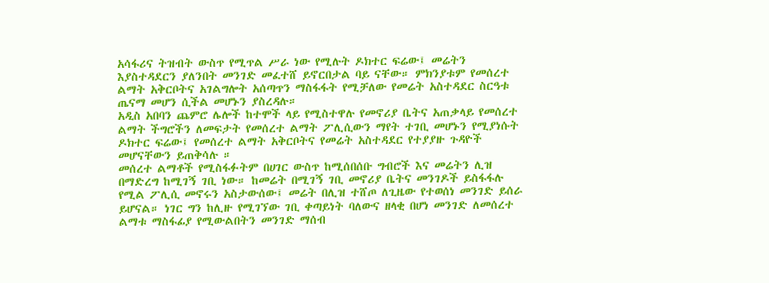አሳፋሪና ትዝብት ውስጥ የሚጥል ሥራ ነው የሚሉት ዶክተር ፍሬው፤ መሬትን እያስተዳደርን ያለንበት መንገድ መፈተሸ ይኖርበታል ባይ ናቸው። ምክንያቱም የመሰረተ ልማት አቅርቦትና አገልግሎት አሰጣጥን ማስፋፋት የሚቻለው የመሬት አስተዳደር ስርዓቱ ጤናማ መሆን ሲችል መሆኑን ያስረዳሉ።
አዲስ አበባን ጨምሮ ሌሎች ከተሞች ላይ የሚስተዋሉ የመኖሪያ ቤትና አጠቃላይ የመሰረተ ልማት ችግሮችን ለመፍታት የመሰረተ ልማት ፖሊሲውን ማየት ተገቢ መሆኑን የሚያነሱት ዶክተር ፍሬው፤ የመሰረተ ልማት አቅርቦትና የመሬት አስተዳደር የተያያዙ ጉዳዮች መሆናቸውን ይጠቅሳሉ ።
መሰረተ ልማቶች የሚስፋፉትም በሀገር ውስጥ ከሚሰበሰቡ ግብሮች እና መሬትን ሊዝ በማድረግ ከሚገኝ ገቢ ነው። ከመሬት በሚገኝ ገቢ መኖሪያ ቤትና መንገዶች ይስፋፋሉ የሚል ፖሊሲ መኖሩን አስታውሰው፤ መሬት በሊዝ ተሸጦ ለጊዜው የተወሰነ መንገድ ይሰራ ይሆናል። ነገር ግን ከሊዙ የሚገኘው ገቢ ቀጣይነት ባለውና ዘላቂ በሆነ መንገድ ለመሰረተ ልማቱ ማስፋፊያ የሚውልበትን መንገድ ማሰብ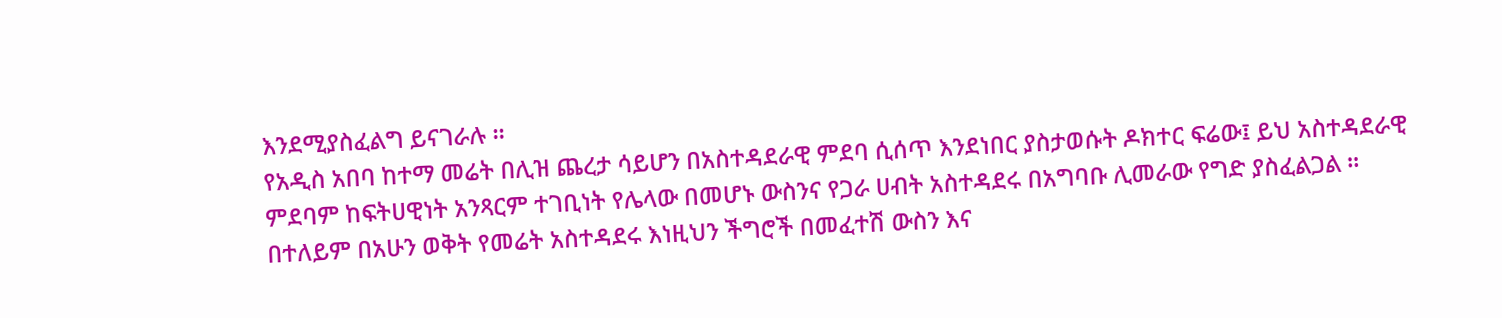እንደሚያስፈልግ ይናገራሉ ።
የአዲስ አበባ ከተማ መሬት በሊዝ ጨረታ ሳይሆን በአስተዳደራዊ ምደባ ሲሰጥ እንደነበር ያስታወሱት ዶክተር ፍሬው፤ ይህ አስተዳደራዊ ምደባም ከፍትሀዊነት አንጻርም ተገቢነት የሌላው በመሆኑ ውስንና የጋራ ሀብት አስተዳደሩ በአግባቡ ሊመራው የግድ ያስፈልጋል ። በተለይም በአሁን ወቅት የመሬት አስተዳደሩ እነዚህን ችግሮች በመፈተሽ ውስን እና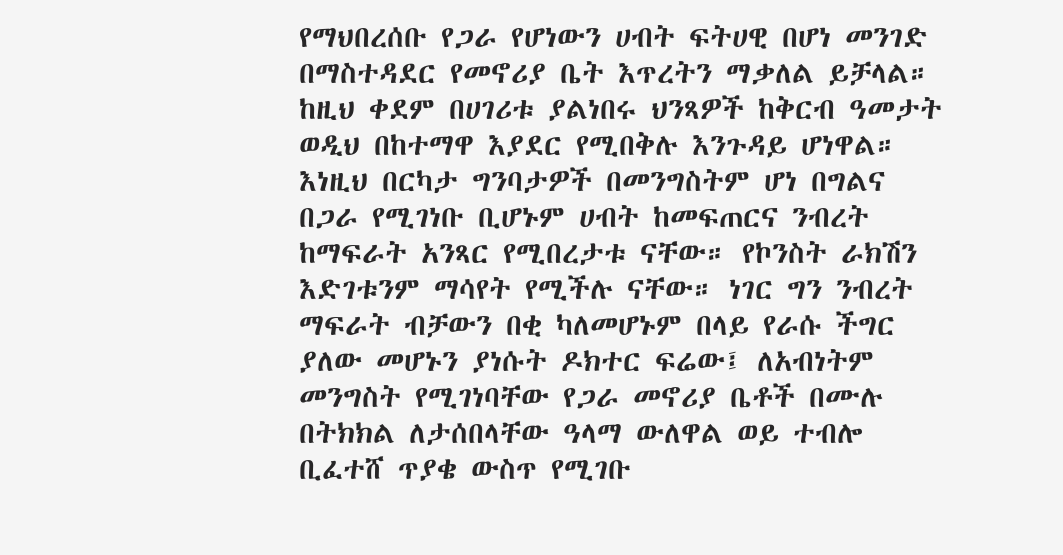የማህበረሰቡ የጋራ የሆነውን ሀብት ፍትሀዊ በሆነ መንገድ በማስተዳደር የመኖሪያ ቤት እጥረትን ማቃለል ይቻላል።
ከዚህ ቀደም በሀገሪቱ ያልነበሩ ህንጻዎች ከቅርብ ዓመታት ወዲህ በከተማዋ እያደር የሚበቅሉ እንጉዳይ ሆነዋል። እነዚህ በርካታ ግንባታዎች በመንግስትም ሆነ በግልና በጋራ የሚገነቡ ቢሆኑም ሀብት ከመፍጠርና ንብረት ከማፍራት አንጻር የሚበረታቱ ናቸው። የኮንስት ራክሽን እድገቱንም ማሳየት የሚችሉ ናቸው። ነገር ግን ንብረት ማፍራት ብቻውን በቂ ካለመሆኑም በላይ የራሱ ችግር ያለው መሆኑን ያነሱት ዶክተር ፍሬው፤ ለአብነትም መንግስት የሚገነባቸው የጋራ መኖሪያ ቤቶች በሙሉ በትክክል ለታሰበላቸው ዓላማ ውለዋል ወይ ተብሎ ቢፈተሸ ጥያቄ ውስጥ የሚገቡ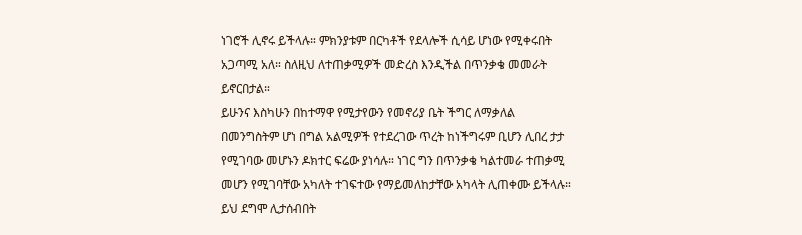ነገሮች ሊኖሩ ይችላሉ። ምክንያቱም በርካቶች የደላሎች ሲሳይ ሆነው የሚቀሩበት አጋጣሚ አለ። ስለዚህ ለተጠቃሚዎች መድረስ እንዲችል በጥንቃቄ መመራት ይኖርበታል።
ይሁንና እስካሁን በከተማዋ የሚታየውን የመኖሪያ ቤት ችግር ለማቃለል በመንግስትም ሆነ በግል አልሚዎች የተደረገው ጥረት ከነችግሩም ቢሆን ሊበረ ታታ የሚገባው መሆኑን ዶክተር ፍሬው ያነሳሉ። ነገር ግን በጥንቃቄ ካልተመራ ተጠቃሚ መሆን የሚገባቸው አካለት ተገፍተው የማይመለከታቸው አካላት ሊጠቀሙ ይችላሉ። ይህ ደግሞ ሊታሰብበት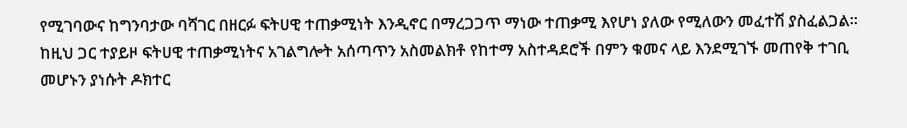የሚገባውና ከግንባታው ባሻገር በዘርፉ ፍትሀዊ ተጠቃሚነት እንዲኖር በማረጋጋጥ ማነው ተጠቃሚ እየሆነ ያለው የሚለውን መፈተሽ ያስፈልጋል።
ከዚህ ጋር ተያይዞ ፍትሀዊ ተጠቃሚነትና አገልግሎት አሰጣጥን አስመልክቶ የከተማ አስተዳደሮች በምን ቁመና ላይ እንደሚገኙ መጠየቅ ተገቢ መሆኑን ያነሱት ዶክተር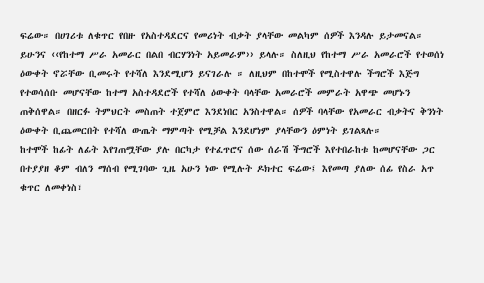ፍሬው። በሀገሪቱ ለቁጥር የበዙ የአስተዳደርና የመሪነት ብቃት ያላቸው መልካም ሰዎች እንዳሉ ይታመናል። ይሁንና ‹‹የከተማ ሥራ አመራር በልበ ብርሃንነት አይመራም›› ይላሉ። ስለዚህ የከተማ ሥራ አመራሮች የተወሰነ ዕውቀት ኖሯቸው ቢመሩት የተሻለ እንደሚሆን ይናገራሉ ። ለዚህም በከተሞች የሚስተዋሉ ችግሮች እጅግ የተወሳሰቡ መሆናቸው ከተማ አስተዳደሮች የተሻለ ዕውቀት ባላቸው አመራሮች መምራት አዋጭ መሆኑን ጠቅሰዋል። በዘርፉ ትምህርት መስጠት ተጀምሮ እንደነበር አንስተዋል። ሰዎች ባላቸው የአመራር ብቃትና ቅንነት ዕውቀት ቢጨመርበት የተሻለ ውጤት ማምጣት የሚቻል እንደሆነም ያላቸውን ዕምነት ይገልጻሉ።
ከተሞች ከፊት ለፊት እየገጠሟቸው ያሉ በርካታ የተፈጥሮና ሰው ሰራሽ ችግሮች እየተበራከቱ ከመሆናቸው ጋር በተያያዘ ቆም ብለን ማሰብ የሚገባው ጊዜ አሁን ነው የሚሉት ዶክተር ፍሬው፤ እየመጣ ያለው ሰፊ የስራ አጥ ቁጥር ለመቀነስ፣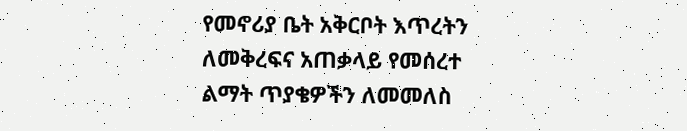የመኖሪያ ቤት አቅርቦት እጥረትን ለመቅረፍና አጠቃላይ የመሰረተ ልማት ጥያቄዎችን ለመመለስ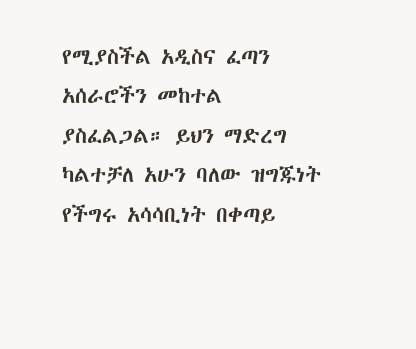የሚያስችል አዲስና ፈጣን አሰራሮችን መከተል ያስፈልጋል። ይህን ማድረግ ካልተቻለ አሁን ባለው ዝግጁነት የችግሩ አሳሳቢነት በቀጣይ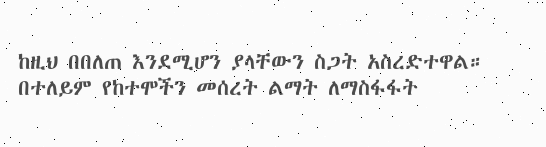ከዚህ በበለጠ እንደሚሆን ያላቸውን ስጋት አስረድተዋል።
በተለይም የከተሞችን መሰረት ልማት ለማስፋፋት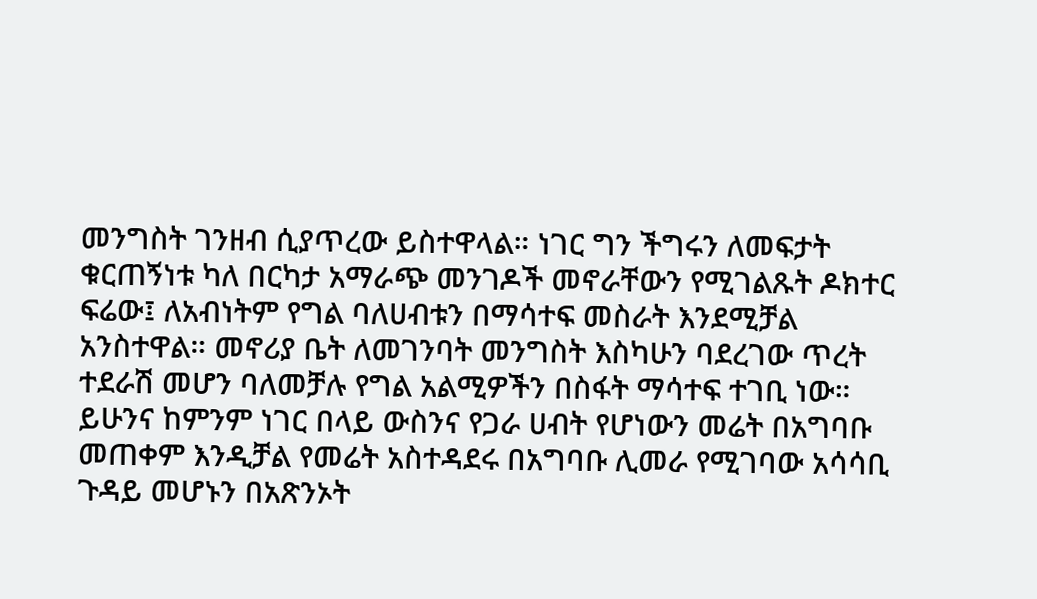መንግስት ገንዘብ ሲያጥረው ይስተዋላል። ነገር ግን ችግሩን ለመፍታት ቁርጠኝነቱ ካለ በርካታ አማራጭ መንገዶች መኖራቸውን የሚገልጹት ዶክተር ፍሬው፤ ለአብነትም የግል ባለሀብቱን በማሳተፍ መስራት እንደሚቻል አንስተዋል። መኖሪያ ቤት ለመገንባት መንግስት እስካሁን ባደረገው ጥረት ተደራሽ መሆን ባለመቻሉ የግል አልሚዎችን በስፋት ማሳተፍ ተገቢ ነው። ይሁንና ከምንም ነገር በላይ ውስንና የጋራ ሀብት የሆነውን መሬት በአግባቡ መጠቀም እንዲቻል የመሬት አስተዳደሩ በአግባቡ ሊመራ የሚገባው አሳሳቢ ጉዳይ መሆኑን በአጽንኦት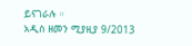ይናገራሉ ።
አዲስ ዘመን ሚያዚያ 9/2013